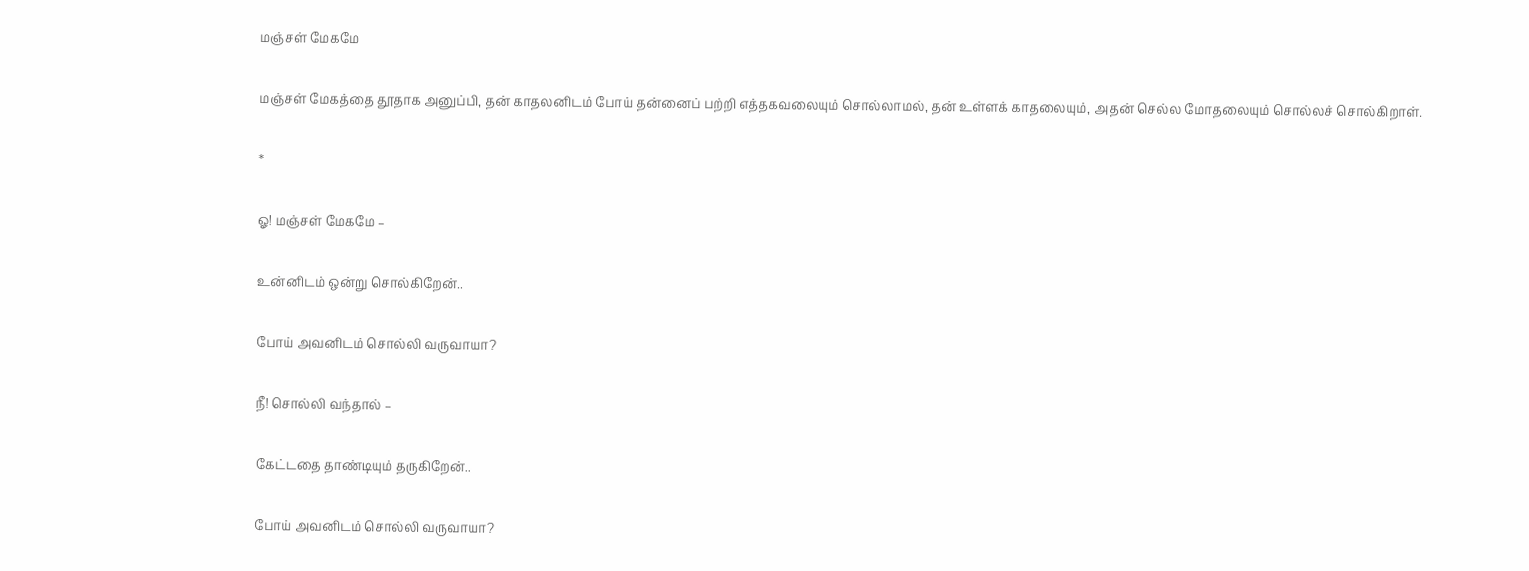மஞ்சள் மேகமே

மஞ்சள் மேகத்தை தூதாக அனுப்பி, தன் காதலனிடம் போய் தன்னைப் பற்றி எத்தகவலையும் சொல்லாமல், தன் உள்ளக் காதலையும், அதன் செல்ல மோதலையும் சொல்லச் சொல்கிறாள்.

*

ஓ! மஞ்சள் மேகமே –

உன்னிடம் ஒன்று சொல்கிறேன்..

போய் அவனிடம் சொல்லி வருவாயா?

நீ! சொல்லி வந்தால் –

கேட்டதை தாண்டியும் தருகிறேன்..

போய் அவனிடம் சொல்லி வருவாயா?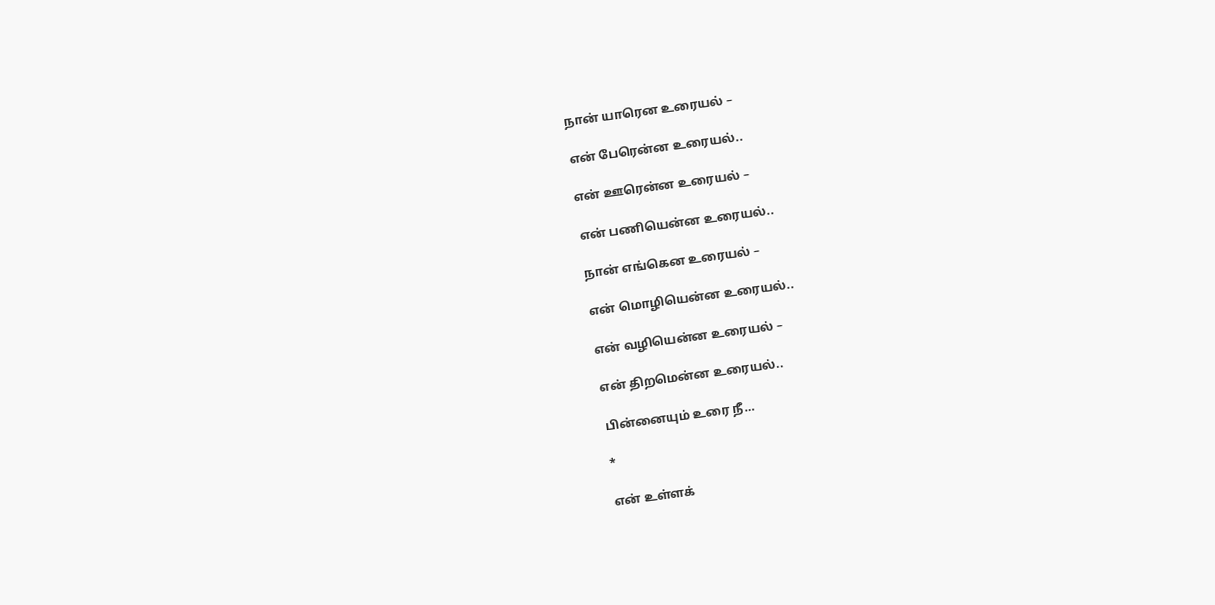நான் யாரென உரையல் –

என் பேரென்ன உரையல்..

என் ஊரென்ன உரையல் –

என் பணியென்ன உரையல்..

நான் எங்கென உரையல் –

என் மொழியென்ன உரையல்..

என் வழியென்ன உரையல் –

என் திறமென்ன உரையல்..

பின்னையும் உரை நீ…

*

என் உள்ளக்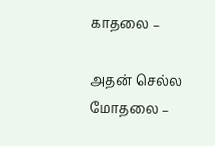காதலை –

அதன் செல்ல மோதலை –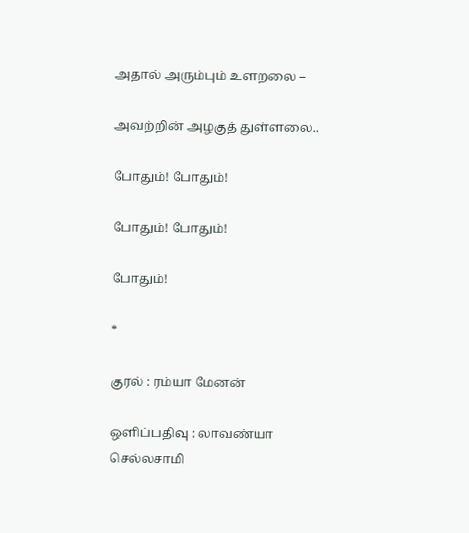அதால் அரும்பும் உளறலை –

அவற்றின் அழகுத் துள்ளலை..

போதும்! போதும்!

போதும்! போதும்!

போதும்!

*

குரல் : ரம்யா மேனன்

ஒளிப்பதிவு : லாவண்யா செல்லசாமி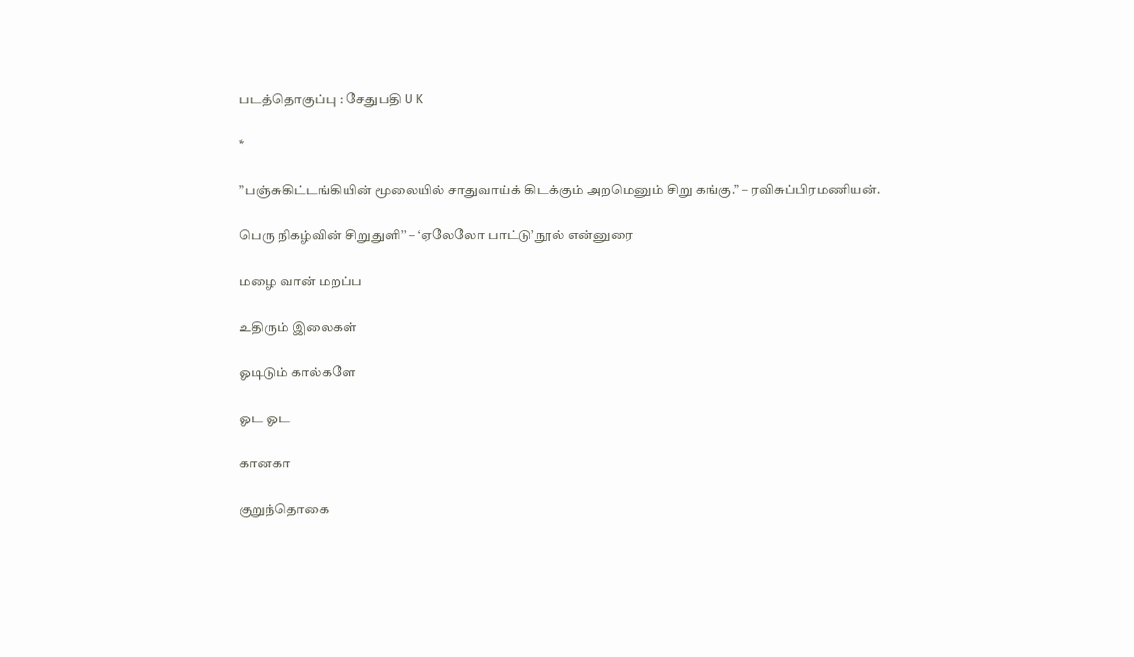படத்தொகுப்பு : சேதுபதி U K

*

”பஞ்சுகிட்டங்கியின் மூலையில் சாதுவாய்க் கிடக்கும் அறமெனும் சிறு கங்கு.” – ரவிசுப்பிரமணியன்.

பெரு நிகழ்வின் சிறுதுளி’’ – ‘ஏலேலோ பாட்டு’ நூல் என்னுரை

மழை வான் மறப்ப

உதிரும் இலைகள்

ஓடிடும் கால்களே

ஓட ஓட

கானகா

குறுந்தொகை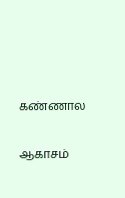கண்ணால

ஆகாசம்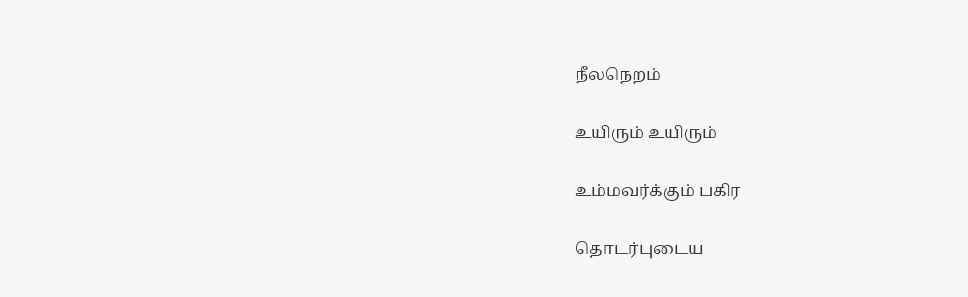நீலநெறம்

உயிரும் உயிரும்

உம்மவர்க்கும் பகிர

தொடர்புடைய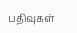பதிவுகள்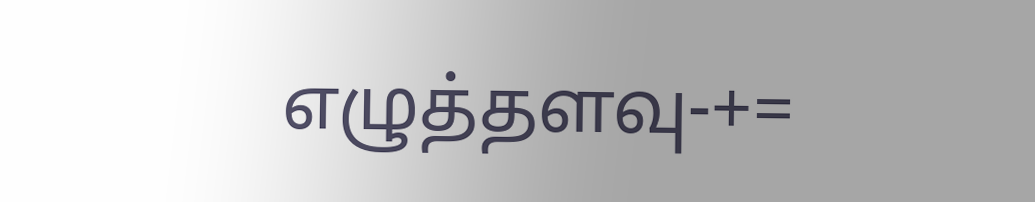எழுத்தளவு-+=